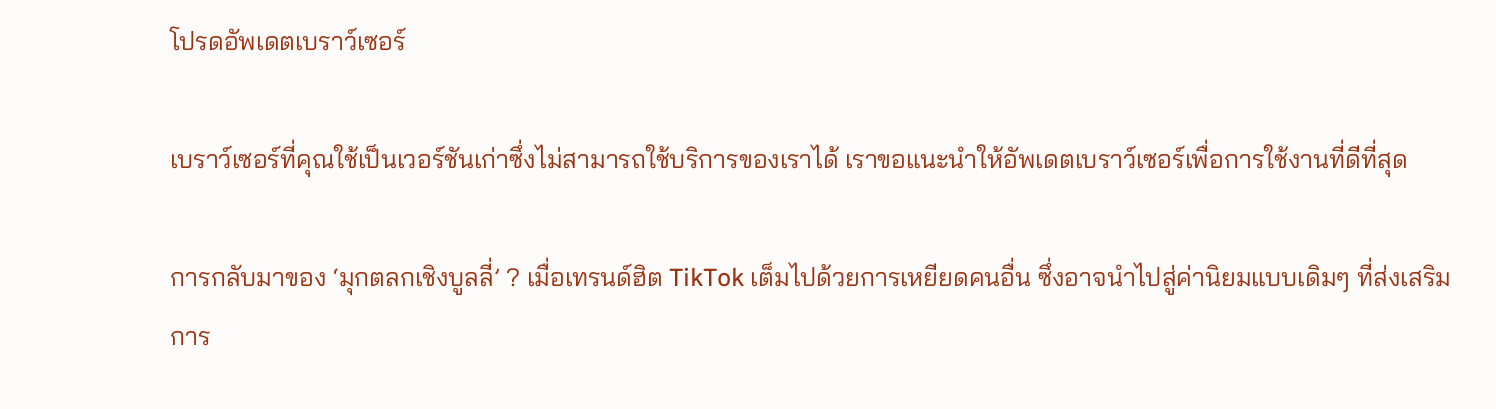โปรดอัพเดตเบราว์เซอร์

เบราว์เซอร์ที่คุณใช้เป็นเวอร์ชันเก่าซึ่งไม่สามารถใช้บริการของเราได้ เราขอแนะนำให้อัพเดตเบราว์เซอร์เพื่อการใช้งานที่ดีที่สุด

การกลับมาของ ‘มุกตลกเชิงบูลลี่’ ? เมื่อเทรนด์ฮิต TikTok เต็มไปด้วยการเหยียดคนอื่น ซึ่งอาจนำไปสู่ค่านิยมแบบเดิมๆ ที่ส่งเสริมการ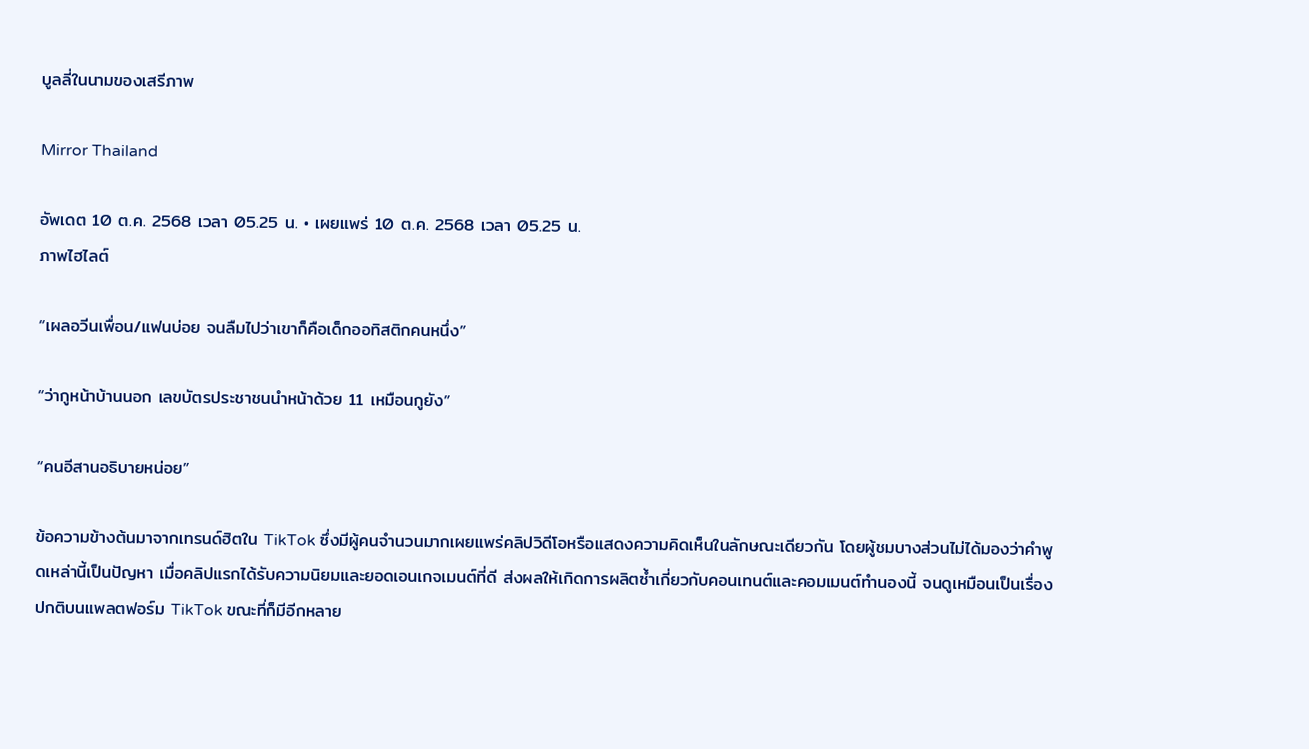บูลลี่ในนามของเสรีภาพ

Mirror Thailand

อัพเดต 10 ต.ค. 2568 เวลา 05.25 น. • เผยแพร่ 10 ต.ค. 2568 เวลา 05.25 น.
ภาพไฮไลต์

“เผลอวีนเพื่อน/แฟนบ่อย จนลืมไปว่าเขาก็คือเด็กออทิสติกคนหนึ่ง”

“ว่ากูหน้าบ้านนอก เลขบัตรประชาชนนำหน้าด้วย 11 เหมือนกูยัง”

“คนอีสานอธิบายหน่อย”

ข้อความข้างต้นมาจากเทรนด์ฮิตใน TikTok ซึ่งมีผู้คนจำนวนมากเผยแพร่คลิปวิดีโอหรือแสดงความคิดเห็นในลักษณะเดียวกัน โดยผู้ชมบางส่วนไม่ได้มองว่าคำพูดเหล่านี้เป็นปัญหา เมื่อคลิปแรกได้รับความนิยมและยอดเอนเกจเมนต์ที่ดี ส่งผลให้เกิดการผลิตซ้ำเกี่ยวกับคอนเทนต์และคอมเมนต์ทำนองนี้ จนดูเหมือนเป็นเรื่องปกติบนแพลตฟอร์ม TikTok ขณะที่ก็มีอีกหลาย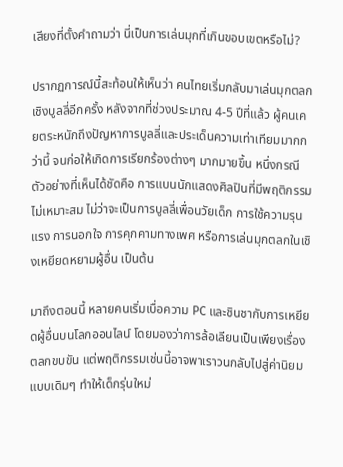เสียงที่ตั้งคำถามว่า นี่เป็นการเล่นมุกที่เกินขอบเขตหรือไม่?

ปรากฏการณ์นี้สะท้อนให้เห็นว่า คนไทยเริ่มกลับมาเล่นมุกตลกเชิงบูลลี่อีกครั้ง หลังจากที่ช่วงประมาณ 4-5 ปีที่แล้ว ผู้คนเคยตระหนักถึงปัญหาการบูลลี่และประเด็นความเท่าเทียมมากกว่านี้ จนก่อให้เกิดการเรียกร้องต่างๆ มากมายขึ้น หนึ่งกรณีตัวอย่างที่เห็นได้ชัดคือ การแบนนักแสดงศิลปินที่มีพฤติกรรมไม่เหมาะสม ไม่ว่าจะเป็นการบูลลี่เพื่อนวัยเด็ก การใช้ความรุนแรง การนอกใจ การคุกคามทางเพศ หรือการเล่นมุกตลกในเชิงเหยียดหยามผู้อื่น เป็นต้น

มาถึงตอนนี้ หลายคนเริ่มเบื่อความ PC และชินชากับการเหยียดผู้อื่นบนโลกออนไลน์ โดยมองว่าการล้อเลียนเป็นเพียงเรื่องตลกขบขัน แต่พฤติกรรมเช่นนี้อาจพาเราวนกลับไปสู่ค่านิยมแบบเดิมๆ ทำให้เด็กรุ่นใหม่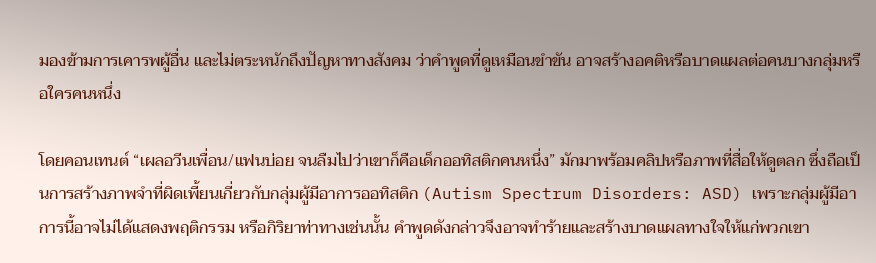มองข้ามการเคารพผู้อื่น และไม่ตระหนักถึงปัญหาทางสังคม ว่าคำพูดที่ดูเหมือนขำขัน อาจสร้างอคติหรือบาดแผลต่อคนบางกลุ่มหรือใครคนหนึ่ง

โดยคอนเทนต์ “เผลอวีนเพื่อน/แฟนบ่อย จนลืมไปว่าเขาก็คือเด็กออทิสติกคนหนึ่ง” มักมาพร้อมคลิปหรือภาพที่สื่อให้ดูตลก ซึ่งถือเป็นการสร้างภาพจำที่ผิดเพี้ยนเกี่ยวกับกลุ่มผู้มีอาการออทิสติก (Autism Spectrum Disorders: ASD) เพราะกลุ่มผู้มีอาการนี้อาจไม่ได้แสดงพฤติกรรม หรือกิริยาท่าทางเช่นนั้น คำพูดดังกล่าวจึงอาจทำร้ายและสร้างบาดแผลทางใจให้แก่พวกเขา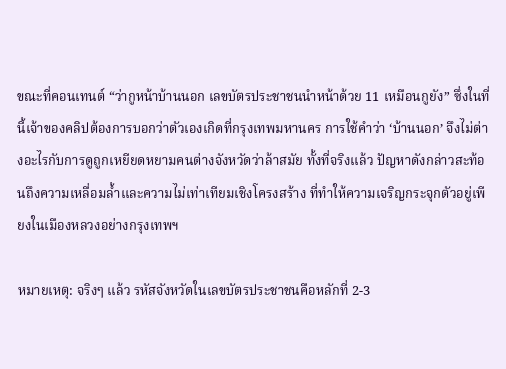ขณะที่คอนเทนต์ “ว่ากูหน้าบ้านนอก เลขบัตรประชาชนนำหน้าด้วย 11 เหมือนกูยัง” ซึ่งในที่นี้เจ้าของคลิปต้องการบอกว่าตัวเองเกิดที่กรุงเทพมหานคร การใช้คำว่า ‘บ้านนอก’ จึงไม่ต่างอะไรกับการดูถูกเหยียดหยามคนต่างจังหวัดว่าล้าสมัย ทั้งที่จริงแล้ว ปัญหาดังกล่าวสะท้อนถึงความเหลื่อมล้ำและความไม่เท่าเทียมเชิงโครงสร้าง ที่ทำให้ความเจริญกระจุกตัวอยู่เพียงในเมืองหลวงอย่างกรุงเทพฯ

หมายเหตุ: จริงๆ แล้ว รหัสจังหวัดในเลขบัตรประชาชนคือหลักที่ 2-3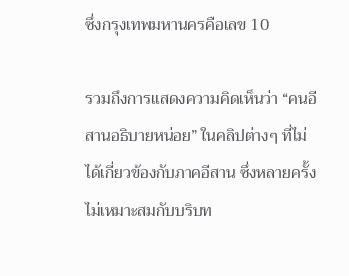ซึ่งกรุงเทพมหานครคือเลข 10

รวมถึงการแสดงความคิดเห็นว่า “คนอีสานอธิบายหน่อย” ในคลิปต่างๆ ที่ไม่ได้เกี่ยวข้องกับภาคอีสาน ซึ่งหลายครั้งไม่เหมาะสมกับบริบท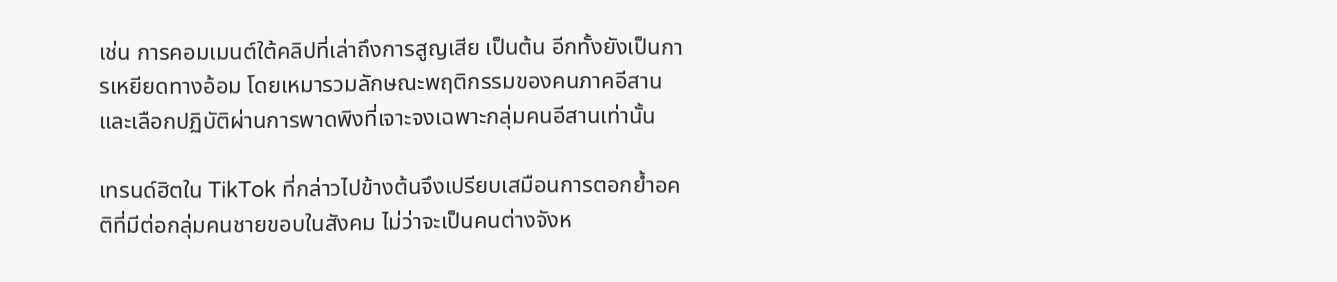เช่น การคอมเมนต์ใต้คลิปที่เล่าถึงการสูญเสีย เป็นต้น อีกทั้งยังเป็นการเหยียดทางอ้อม โดยเหมารวมลักษณะพฤติกรรมของคนภาคอีสาน และเลือกปฏิบัติผ่านการพาดพิงที่เจาะจงเฉพาะกลุ่มคนอีสานเท่านั้น

เทรนด์ฮิตใน TikTok ที่กล่าวไปข้างต้นจึงเปรียบเสมือนการตอกย้ำอคติที่มีต่อกลุ่มคนชายขอบในสังคม ไม่ว่าจะเป็นคนต่างจังห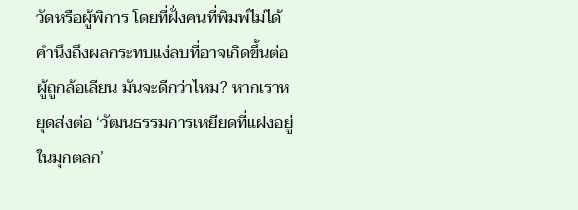วัดหรือผู้พิการ โดยที่ฝั่งคนที่พิมพ์ไม่ได้คำนึงถึงผลกระทบแง่ลบที่อาจเกิดขึ้นต่อผู้ถูกล้อเลียน มันจะดีกว่าไหม? หากเราหยุดส่งต่อ ‘วัฒนธรรมการเหยียดที่แฝงอยู่ในมุกตลก’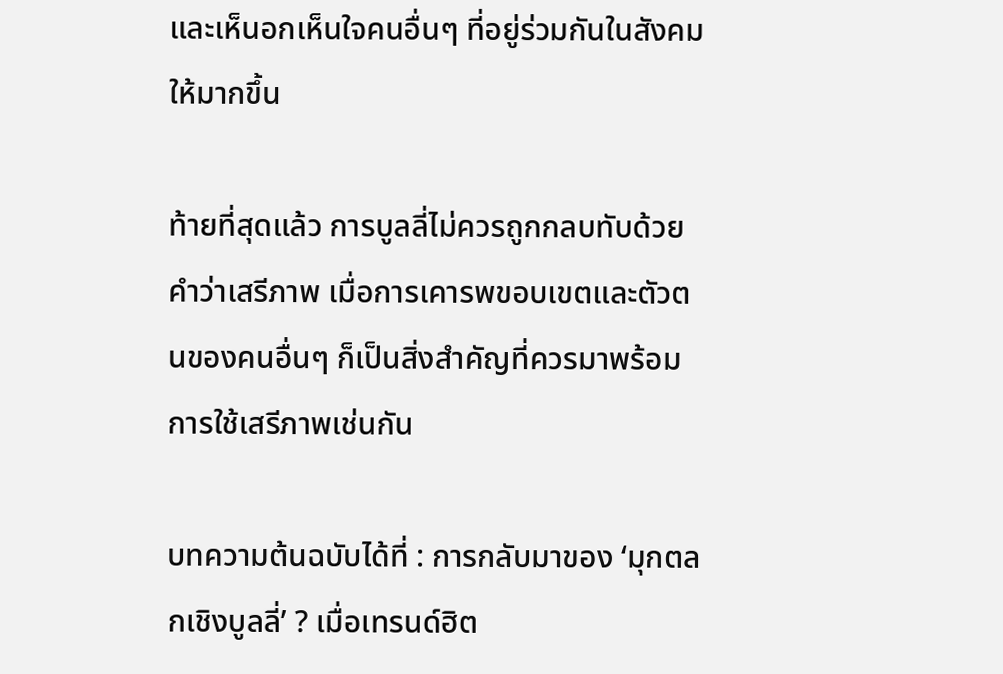และเห็นอกเห็นใจคนอื่นๆ ที่อยู่ร่วมกันในสังคมให้มากขึ้น

ท้ายที่สุดแล้ว การบูลลี่ไม่ควรถูกกลบทับด้วยคำว่าเสรีภาพ เมื่อการเคารพขอบเขตและตัวตนของคนอื่นๆ ก็เป็นสิ่งสำคัญที่ควรมาพร้อมการใช้เสรีภาพเช่นกัน

บทความต้นฉบับได้ที่ : การกลับมาของ ‘มุกตลกเชิงบูลลี่’ ? เมื่อเทรนด์ฮิต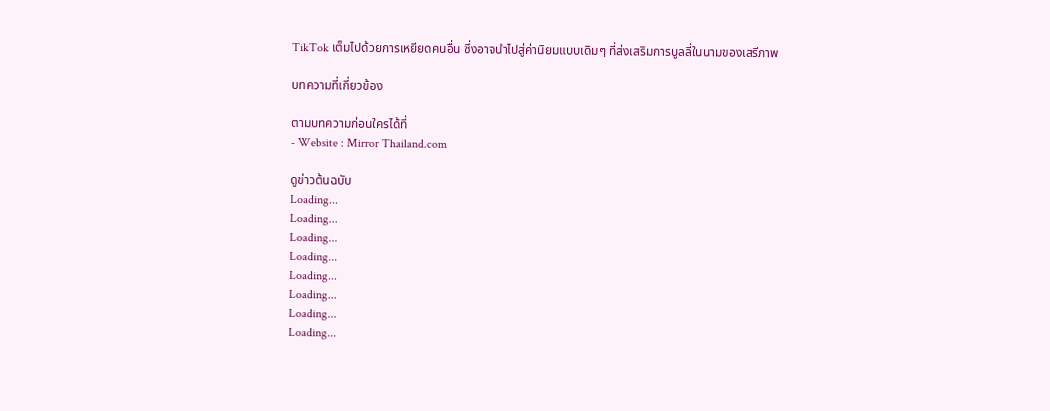TikTok เต็มไปด้วยการเหยียดคนอื่น ซึ่งอาจนำไปสู่ค่านิยมแบบเดิมๆ ที่ส่งเสริมการบูลลี่ในนามของเสรีภาพ

บทความที่เกี่ยวข้อง

ตามบทความก่อนใครได้ที่
- Website : Mirror Thailand.com

ดูข่าวต้นฉบับ
Loading...
Loading...
Loading...
Loading...
Loading...
Loading...
Loading...
Loading...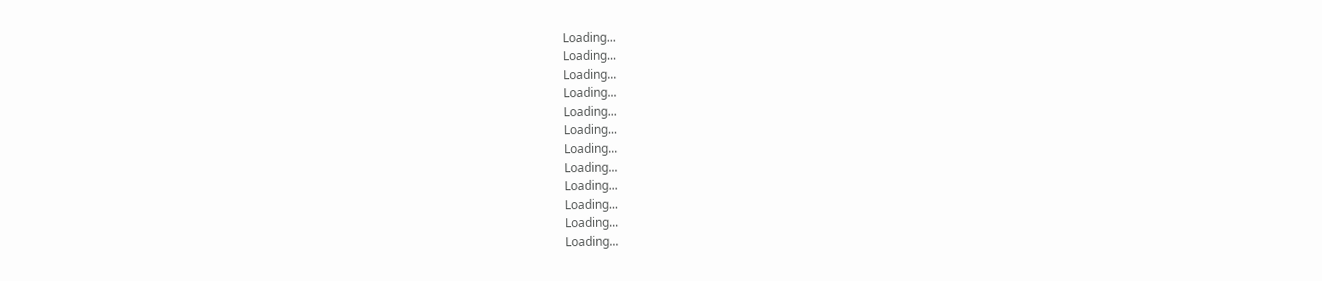Loading...
Loading...
Loading...
Loading...
Loading...
Loading...
Loading...
Loading...
Loading...
Loading...
Loading...
Loading...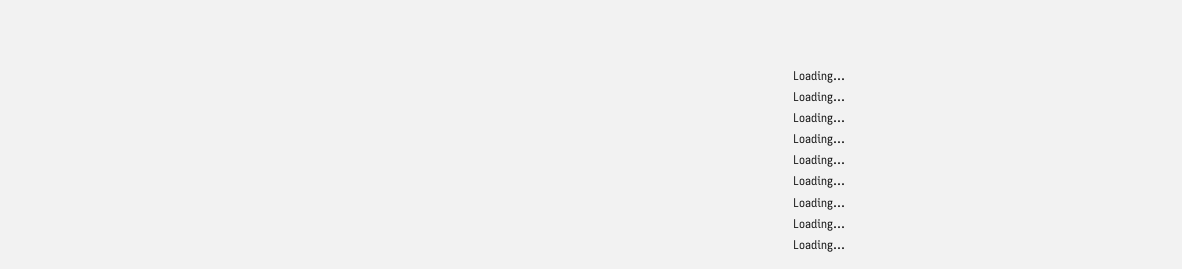Loading...
Loading...
Loading...
Loading...
Loading...
Loading...
Loading...
Loading...
Loading...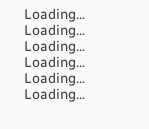Loading...
Loading...
Loading...
Loading...
Loading...
Loading...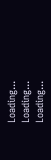Loading...
Loading...
Loading...